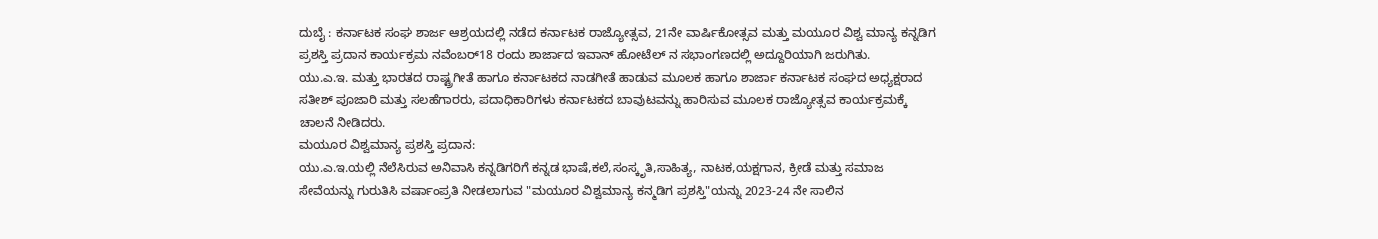ದುಬೈ : ಕರ್ನಾಟಕ ಸಂಘ ಶಾರ್ಜ ಆಶ್ರಯದಲ್ಲಿ ನಡೆದ ಕರ್ನಾಟಕ ರಾಜ್ಯೋತ್ಸವ, 21ನೇ ವಾರ್ಷಿಕೋತ್ಸವ ಮತ್ತು ಮಯೂರ ವಿಶ್ವ ಮಾನ್ಯ ಕನ್ನಡಿಗ ಪ್ರಶಸ್ತಿ ಪ್ರದಾನ ಕಾರ್ಯಕ್ರಮ ನವೆಂಬರ್18 ರಂದು ಶಾರ್ಜಾದ ಇವಾನ್ ಹೋಟೆಲ್ ನ ಸಭಾಂಗಣದಲ್ಲಿ ಅದ್ದೂರಿಯಾಗಿ ಜರುಗಿತು.
ಯು.ಎ.ಇ. ಮತ್ತು ಭಾರತದ ರಾಷ್ಟ್ರಗೀತೆ ಹಾಗೂ ಕರ್ನಾಟಕದ ನಾಡಗೀತೆ ಹಾಡುವ ಮೂಲಕ ಹಾಗೂ ಶಾರ್ಜಾ ಕರ್ನಾಟಕ ಸಂಘದ ಅಧ್ಯಕ್ಷರಾದ ಸತೀಶ್ ಪೂಜಾರಿ ಮತ್ತು ಸಲಹೆಗಾರರು, ಪದಾಧಿಕಾರಿಗಳು ಕರ್ನಾಟಕದ ಬಾವುಟವನ್ನು ಹಾರಿಸುವ ಮೂಲಕ ರಾಜ್ಯೋತ್ಸವ ಕಾರ್ಯಕ್ರಮಕ್ಕೆ ಚಾಲನೆ ನೀಡಿದರು.
ಮಯೂರ ವಿಶ್ವಮಾನ್ಯ ಪ್ರಶಸ್ತಿ ಪ್ರದಾನ:
ಯು.ಎ.ಇ.ಯಲ್ಲಿ ನೆಲೆಸಿರುವ ಅನಿವಾಸಿ ಕನ್ನಡಿಗರಿಗೆ ಕನ್ನಡ ಭಾಷೆ,ಕಲೆ,ಸಂಸ್ಕೃತಿ,ಸಾಹಿತ್ಯ, ನಾಟಕ,ಯಕ್ಷಗಾನ, ಕ್ರೀಡೆ ಮತ್ತು ಸಮಾಜ ಸೇವೆಯನ್ನು ಗುರುತಿಸಿ ವರ್ಷಾಂಪ್ರತಿ ನೀಡಲಾಗುವ "ಮಯೂರ ವಿಶ್ವಮಾನ್ಯ ಕನ್ಮಡಿಗ ಪ್ರಶಸ್ತಿ"ಯನ್ನು 2023-24 ನೇ ಸಾಲಿನ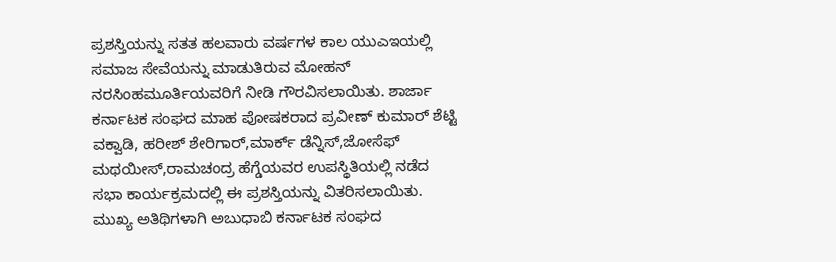ಪ್ರಶಸ್ತಿಯನ್ನು ಸತತ ಹಲವಾರು ವರ್ಷಗಳ ಕಾಲ ಯುಎಇಯಲ್ಲಿ ಸಮಾಜ ಸೇವೆಯನ್ನು ಮಾಡುತಿರುವ ಮೋಹನ್ ನರಸಿಂಹಮೂರ್ತಿಯವರಿಗೆ ನೀಡಿ ಗೌರವಿಸಲಾಯಿತು. ಶಾರ್ಜಾ ಕರ್ನಾಟಕ ಸಂಘದ ಮಾಹ ಪೋಷಕರಾದ ಪ್ರವೀಣ್ ಕುಮಾರ್ ಶೆಟ್ಟಿ ವಕ್ವಾಡಿ, ಹರೀಶ್ ಶೇರಿಗಾರ್,ಮಾರ್ಕ್ ಡೆನ್ನಿಸ್,ಜೋಸೆಫ್ ಮಥಯೀಸ್,ರಾಮಚಂದ್ರ ಹೆಗ್ಡೆಯವರ ಉಪಸ್ಥಿತಿಯಲ್ಲಿ ನಡೆದ ಸಭಾ ಕಾರ್ಯಕ್ರಮದಲ್ಲಿ ಈ ಪ್ರಶಸ್ತಿಯನ್ನು ವಿತರಿಸಲಾಯಿತು. ಮುಖ್ಯ ಅತಿಥಿಗಳಾಗಿ ಅಬುಧಾಬಿ ಕರ್ನಾಟಕ ಸಂಘದ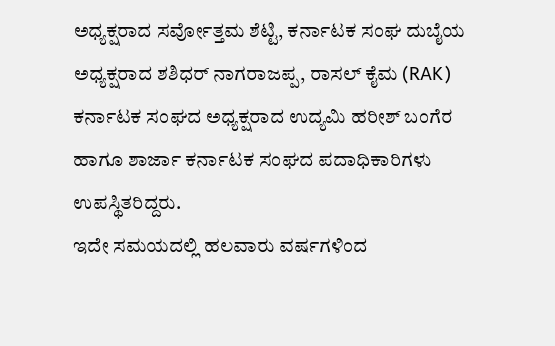ಅಧ್ಯಕ್ಷರಾದ ಸರ್ವೋತ್ತಮ ಶೆಟ್ಟಿ, ಕರ್ನಾಟಕ ಸಂಘ ದುಬೈಯ ಅಧ್ಯಕ್ಷರಾದ ಶಶಿಧರ್ ನಾಗರಾಜಪ್ಪ, ರಾಸಲ್ ಕೈಮ (RAK) ಕರ್ನಾಟಕ ಸಂಘದ ಅಧ್ಯಕ್ಷರಾದ ಉದ್ಯಮಿ ಹರೀಶ್ ಬಂಗೆರ ಹಾಗೂ ಶಾರ್ಜಾ ಕರ್ನಾಟಕ ಸಂಘದ ಪದಾಧಿಕಾರಿಗಳು ಉಪಸ್ಥಿತರಿದ್ದರು.
ಇದೇ ಸಮಯದಲ್ಲಿ ಹಲವಾರು ವರ್ಷಗಳಿಂದ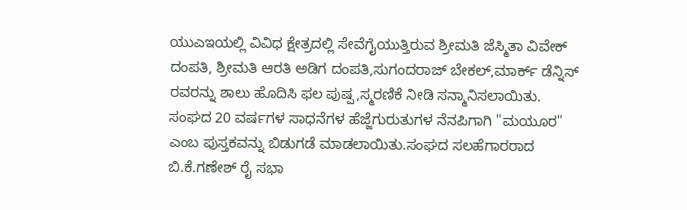ಯುಎಇಯಲ್ಲಿ ವಿವಿಧ ಕ್ಷೇತ್ರದಲ್ಲಿ ಸೇವೆಗೈಯುತ್ತಿರುವ ಶ್ರೀಮತಿ ಜೆಸ್ಮಿತಾ ವಿವೇಕ್ ದಂಪತಿ, ಶ್ರೀಮತಿ ಆರತಿ ಅಡಿಗ ದಂಪತಿ,ಸುಗಂದರಾಜ್ ಬೇಕಲ್,ಮಾರ್ಕ್ ಡೆನ್ನಿಸ್ ರವರನ್ನು ಶಾಲು ಹೊದಿಸಿ ಫಲ ಪುಷ್ಪ,ಸ್ಮರಣಿಕೆ ನೀಡಿ ಸನ್ಮಾನಿಸಲಾಯಿತು.
ಸಂಘದ 20 ವರ್ಷಗಳ ಸಾಧನೆಗಳ ಹೆಜ್ಜೆಗುರುತುಗಳ ನೆನಪಿಗಾಗಿ "ಮಯೂರ" ಎಂಬ ಪುಸ್ತಕವನ್ನು ಬಿಡುಗಡೆ ಮಾಡಲಾಯಿತು.ಸಂಘದ ಸಲಹೆಗಾರರಾದ ಬಿ.ಕೆ.ಗಣೇಶ್ ರೈ ಸಭಾ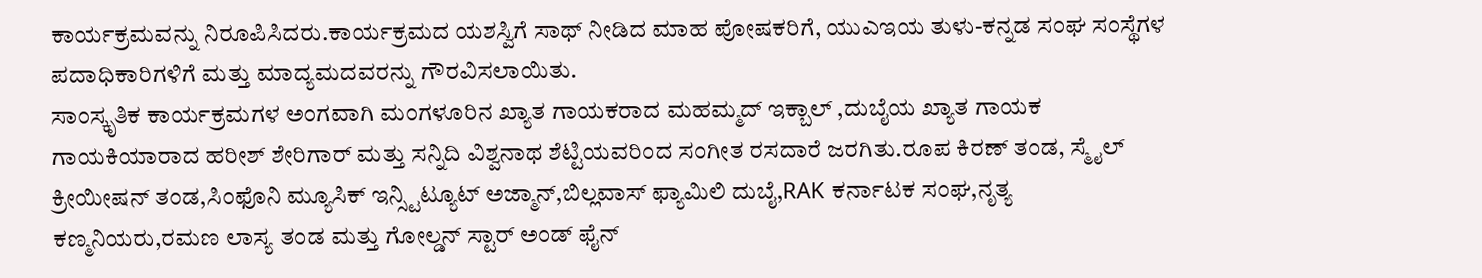ಕಾರ್ಯಕ್ರಮವನ್ನು ನಿರೂಪಿಸಿದರು.ಕಾರ್ಯಕ್ರಮದ ಯಶಸ್ವಿಗೆ ಸಾಥ್ ನೀಡಿದ ಮಾಹ ಪೋಷಕರಿಗೆ, ಯುಎಇಯ ತುಳು-ಕನ್ನಡ ಸಂಘ ಸಂಸ್ಥೆಗಳ ಪದಾಧಿಕಾರಿಗಳಿಗೆ ಮತ್ತು ಮಾದ್ಯಮದವರನ್ನು ಗೌರವಿಸಲಾಯಿತು.
ಸಾಂಸ್ಕೃತಿಕ ಕಾರ್ಯಕ್ರಮಗಳ ಅಂಗವಾಗಿ ಮಂಗಳೂರಿನ ಖ್ಯಾತ ಗಾಯಕರಾದ ಮಹಮ್ಮದ್ ಇಕ್ಬಾಲ್ ,ದುಬೈಯ ಖ್ಯಾತ ಗಾಯಕ ಗಾಯಕಿಯಾರಾದ ಹರೀಶ್ ಶೇರಿಗಾರ್ ಮತ್ತು ಸನ್ನಿದಿ ವಿಶ್ವನಾಥ ಶೆಟ್ಟಿಯವರಿಂದ ಸಂಗೀತ ರಸದಾರೆ ಜರಗಿತು.ರೂಪ ಕಿರಣ್ ತಂಡ, ಸ್ಮೈಲ್ ಕ್ರೀಯೀಷನ್ ತಂಡ,ಸಿಂಫೊನಿ ಮ್ಯೂಸಿಕ್ ಇನ್ಸ್ಟಿಟ್ಯೂಟ್ ಅಜ್ಮಾನ್,ಬಿಲ್ಲವಾಸ್ ಫ್ಯಾಮಿಲಿ ದುಬೈ,RAK ಕರ್ನಾಟಕ ಸಂಘ,ನೃತ್ಯ ಕಣ್ಮನಿಯರು,ರಮಣ ಲಾಸ್ಯ ತಂಡ ಮತ್ತು ಗೋಲ್ಡನ್ ಸ್ಟಾರ್ ಅಂಡ್ ಫೈನ್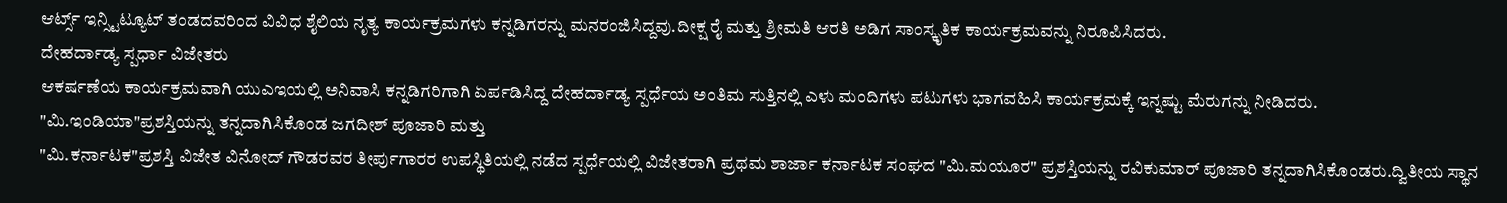ಆರ್ಟ್ಸ್ ಇನ್ಸ್ಟಿಟ್ಯೂಟ್ ತಂಡದವರಿಂದ ವಿವಿಧ ಶೈಲಿಯ ನೃತ್ಯ ಕಾರ್ಯಕ್ರಮಗಳು ಕನ್ನಡಿಗರನ್ನು ಮನರಂಜಿಸಿದ್ದವು.ದೀಕ್ಷ ರೈ ಮತ್ತು ಶ್ರೀಮತಿ ಆರತಿ ಅಡಿಗ ಸಾಂಸ್ಕೃತಿಕ ಕಾರ್ಯಕ್ರಮವನ್ನು ನಿರೂಪಿಸಿದರು.
ದೇಹರ್ದಾಡ್ಯ ಸ್ಪರ್ಧಾ ವಿಜೇತರು
ಆಕರ್ಷಣೆಯ ಕಾರ್ಯಕ್ರಮವಾಗಿ ಯುಎಇಯಲ್ಲಿ ಅನಿವಾಸಿ ಕನ್ನಡಿಗರಿಗಾಗಿ ಏರ್ಪಡಿಸಿದ್ದ ದೇಹರ್ದಾಡ್ಯ ಸ್ಪರ್ಧೆಯ ಅಂತಿಮ ಸುತ್ತಿನಲ್ಲಿ ಎಳು ಮಂದಿಗಳು ಪಟುಗಳು ಭಾಗವಹಿಸಿ ಕಾರ್ಯಕ್ರಮಕ್ಕೆ ಇನ್ನಷ್ಟು ಮೆರುಗನ್ನು ನೀಡಿದರು.
"ಮಿ.ಇಂಡಿಯಾ"ಪ್ರಶಸ್ತಿಯನ್ನು ತನ್ನದಾಗಿಸಿಕೊಂಡ ಜಗದೀಶ್ ಪೂಜಾರಿ ಮತ್ತು
"ಮಿ.ಕರ್ನಾಟಕ"ಪ್ರಶಸ್ತಿ ವಿಜೇತ ವಿನೋದ್ ಗೌಡರವರ ತೀರ್ಪುಗಾರರ ಉಪಸ್ಥಿತಿಯಲ್ಲಿ ನಡೆದ ಸ್ಪರ್ಧೆಯಲ್ಲಿ ವಿಜೇತರಾಗಿ ಪ್ರಥಮ ಶಾರ್ಜಾ ಕರ್ನಾಟಕ ಸಂಘದ "ಮಿ.ಮಯೂರ" ಪ್ರಶಸ್ತಿಯನ್ನು ರವಿಕುಮಾರ್ ಪೂಜಾರಿ ತನ್ನದಾಗಿಸಿಕೊಂಡರು.ದ್ವಿತೀಯ ಸ್ಥಾನ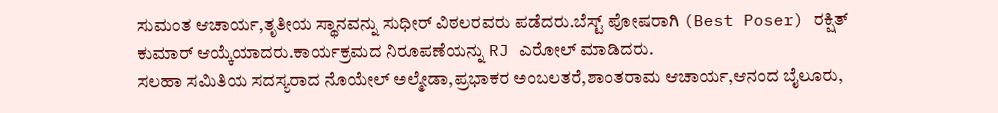ಸುಮಂತ ಆಚಾರ್ಯ,ತೃತೀಯ ಸ್ಥಾನವನ್ನು ಸುಧೀರ್ ವಿಠಲರವರು ಪಡೆದರು.ಬೆಸ್ಟ್ ಪೋಷರಾಗಿ (Best Poser) ರಕ್ಷಿತ್ ಕುಮಾರ್ ಆಯ್ಕೆಯಾದರು.ಕಾರ್ಯಕ್ರಮದ ನಿರೂಪಣೆಯನ್ನು RJ ಎರೋಲ್ ಮಾಡಿದರು.
ಸಲಹಾ ಸಮಿತಿಯ ಸದಸ್ಯರಾದ ನೊಯೇಲ್ ಅಲ್ಮೇಡಾ,ಪ್ರಭಾಕರ ಅಂಬಲತರೆ,ಶಾಂತರಾಮ ಆಚಾರ್ಯ,ಆನಂದ ಬೈಲೂರು,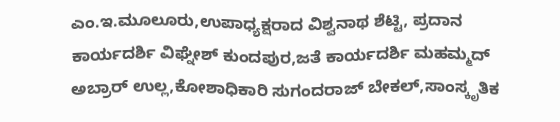ಎಂ.ಇ.ಮೂಲೂರು,ಉಪಾಧ್ಯಕ್ಷರಾದ ವಿಶ್ವನಾಥ ಶೆಟ್ಟಿ, ಪ್ರದಾನ ಕಾರ್ಯದರ್ಶಿ ವಿಘ್ನೇಶ್ ಕುಂದಪುರ,ಜತೆ ಕಾರ್ಯದರ್ಶಿ ಮಹಮ್ಮದ್ ಅಬ್ರಾರ್ ಉಲ್ಲ,ಕೋಶಾಧಿಕಾರಿ ಸುಗಂದರಾಜ್ ಬೇಕಲ್,ಸಾಂಸ್ಕೃತಿಕ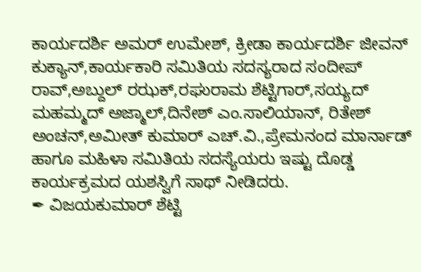ಕಾರ್ಯದರ್ಶಿ ಅಮರ್ ಉಮೇಶ್, ಕ್ರೀಡಾ ಕಾರ್ಯದರ್ಶಿ ಜೀವನ್ ಕುಕ್ಯಾನ್,ಕಾರ್ಯಕಾರಿ ಸಮಿತಿಯ ಸದಸ್ಯರಾದ ಸಂದೀಪ್ ರಾವ್,ಅಬ್ದುಲ್ ರಝಕ್,ರಘುರಾಮ ಶೆಟ್ಟಿಗಾರ್,ಸಯ್ಯದ್ ಮಹಮ್ಮದ್ ಅಜ್ಮಾಲ್,ದಿನೇಶ್ ಎಂ.ಸಾಲಿಯಾನ್, ರಿತೇಶ್ ಅಂಚನ್,ಅಮೀತ್ ಕುಮಾರ್ ಎಚ್.ವಿ.,ಪ್ರೇಮನಂದ ಮಾರ್ನಾಡ್ ಹಾಗೂ ಮಹಿಳಾ ಸಮಿತಿಯ ಸದಸ್ಯೆಯರು ಇಷ್ಟು ದೊಡ್ಡ ಕಾರ್ಯಕ್ರಮದ ಯಶಸ್ವಿಗೆ ಸಾಥ್ ನೀಡಿದರು.
✒ ವಿಜಯಕುಮಾರ್ ಶೆಟ್ಟಿ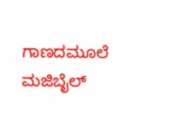ಗಾಣದಮೂಲೆ ಮಜಿಬೈಲ್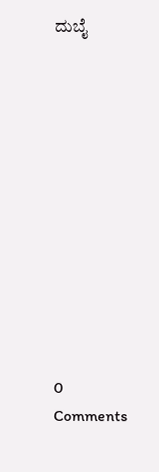ದುಬೈ












0 Comments